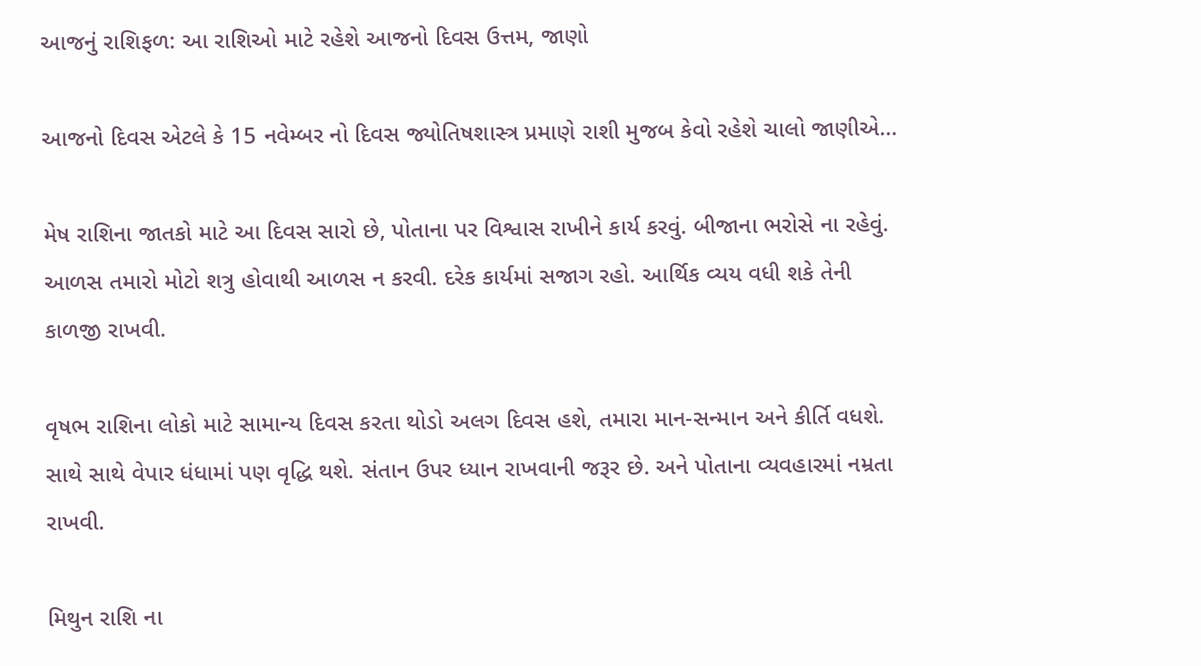આજનું રાશિફળ: આ રાશિઓ માટે રહેશે આજનો દિવસ ઉત્તમ, જાણો

આજનો દિવસ એટલે કે 15 નવેમ્બર નો દિવસ જ્યોતિષશાસ્ત્ર પ્રમાણે રાશી મુજબ કેવો રહેશે ચાલો જાણીએ…

મેષ રાશિના જાતકો માટે આ દિવસ સારો છે, પોતાના પર વિશ્વાસ રાખીને કાર્ય કરવું. બીજાના ભરોસે ના રહેવું. આળસ તમારો મોટો શત્રુ હોવાથી આળસ ન કરવી. દરેક કાર્યમાં સજાગ રહો. આર્થિક વ્યય વધી શકે તેની કાળજી રાખવી.

વૃષભ રાશિના લોકો માટે સામાન્ય દિવસ કરતા થોડો અલગ દિવસ હશે, તમારા માન-સન્માન અને કીર્તિ વધશે. સાથે સાથે વેપાર ધંધામાં પણ વૃદ્ધિ થશે. સંતાન ઉપર ધ્યાન રાખવાની જરૂર છે. અને પોતાના વ્યવહારમાં નમ્રતા રાખવી.

મિથુન રાશિ ના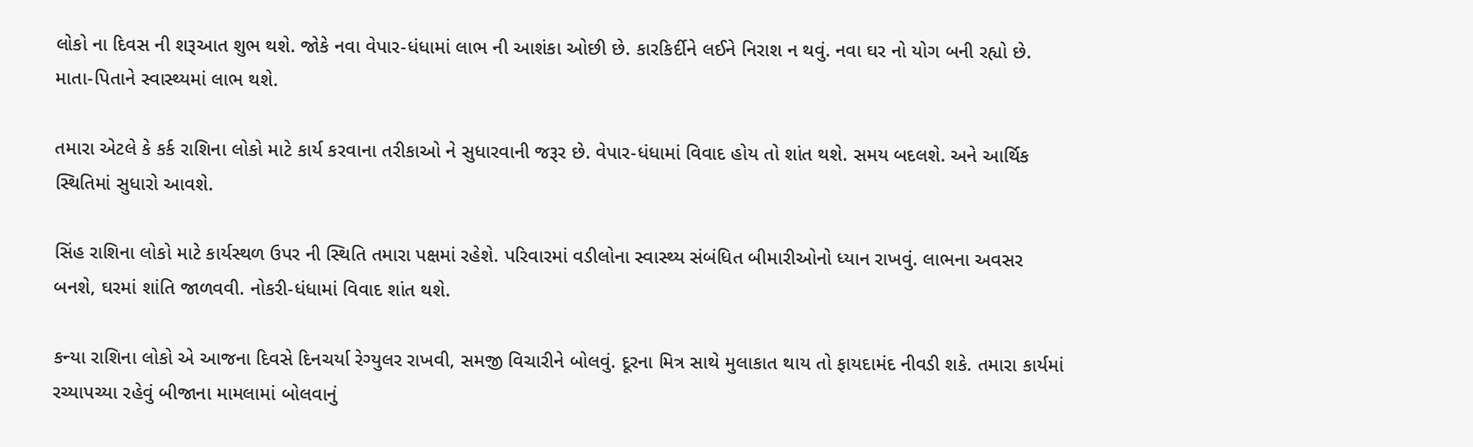લોકો ના દિવસ ની શરૂઆત શુભ થશે. જોકે નવા વેપાર-ધંધામાં લાભ ની આશંકા ઓછી છે. કારકિર્દીને લઈને નિરાશ ન થવું. નવા ઘર નો યોગ બની રહ્યો છે. માતા-પિતાને સ્વાસ્થ્યમાં લાભ થશે.

તમારા એટલે કે કર્ક રાશિના લોકો માટે કાર્ય કરવાના તરીકાઓ ને સુધારવાની જરૂર છે. વેપાર-ધંધામાં વિવાદ હોય તો શાંત થશે. સમય બદલશે. અને આર્થિક સ્થિતિમાં સુધારો આવશે.

સિંહ રાશિના લોકો માટે કાર્યસ્થળ ઉપર ની સ્થિતિ તમારા પક્ષમાં રહેશે. પરિવારમાં વડીલોના સ્વાસ્થ્ય સંબંધિત બીમારીઓનો ધ્યાન રાખવું. લાભના અવસર બનશે, ઘરમાં શાંતિ જાળવવી. નોકરી-ધંધામાં વિવાદ શાંત થશે.

કન્યા રાશિના લોકો એ આજના દિવસે દિનચર્યા રેગ્યુલર રાખવી, સમજી વિચારીને બોલવું. દૂરના મિત્ર સાથે મુલાકાત થાય તો ફાયદામંદ નીવડી શકે. તમારા કાર્યમાં રચ્યાપચ્યા રહેવું બીજાના મામલામાં બોલવાનું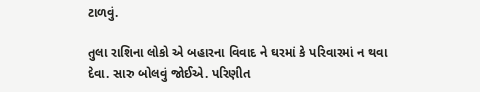ટાળવું.

તુલા રાશિના લોકો એ બહારના વિવાદ ને ઘરમાં કે પરિવારમાં ન થવા દેવા. સારુ બોલવું જોઈએ. પરિણીત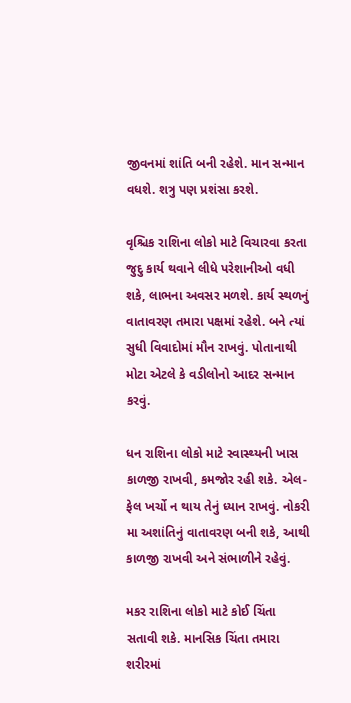જીવનમાં શાંતિ બની રહેશે. માન સન્માન વધશે. શત્રુ પણ પ્રશંસા કરશે.

વૃશ્ચિક રાશિના લોકો માટે વિચારવા કરતા જુદુ કાર્ય થવાને લીધે પરેશાનીઓ વધી શકે, લાભના અવસર મળશે. કાર્ય સ્થળનું વાતાવરણ તમારા પક્ષમાં રહેશે. બને ત્યાં સુધી વિવાદોમાં મૌન રાખવું. પોતાનાથી મોટા એટલે કે વડીલોનો આદર સન્માન કરવું.

ધન રાશિના લોકો માટે સ્વાસ્થ્યની ખાસ કાળજી રાખવી, કમજોર રહી શકે. એલ-ફેલ ખર્ચો ન થાય તેનું ધ્યાન રાખવું. નોકરી મા અશાંતિનું વાતાવરણ બની શકે, આથી કાળજી રાખવી અને સંભાળીને રહેવું.

મકર રાશિના લોકો માટે કોઈ ચિંતા સતાવી શકે. માનસિક ચિંતા તમારા શરીરમાં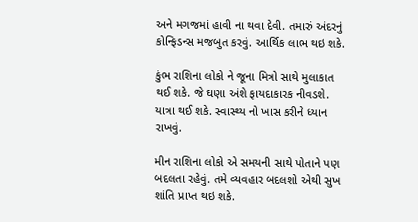અને મગજમાં હાવી ના થવા દેવી. તમારું અંદરનું કોન્ફિડન્સ મજબુત કરવું. આર્થિક લાભ થઇ શકે.

કુંભ રાશિના લોકો ને જૂના મિત્રો સાથે મુલાકાત થઈ શકે. જે ઘણા અંશે ફાયદાકારક નીવડશે. યાત્રા થઈ શકે. સ્વાસ્થ્ય નો ખાસ કરીને ધ્યાન રાખવું.

મીન રાશિના લોકો એ સમયની સાથે પોતાને પણ બદલતા રહેવું. તમે વ્યવહાર બદલશો એથી સુખ શાંતિ પ્રાપ્ત થઇ શકે.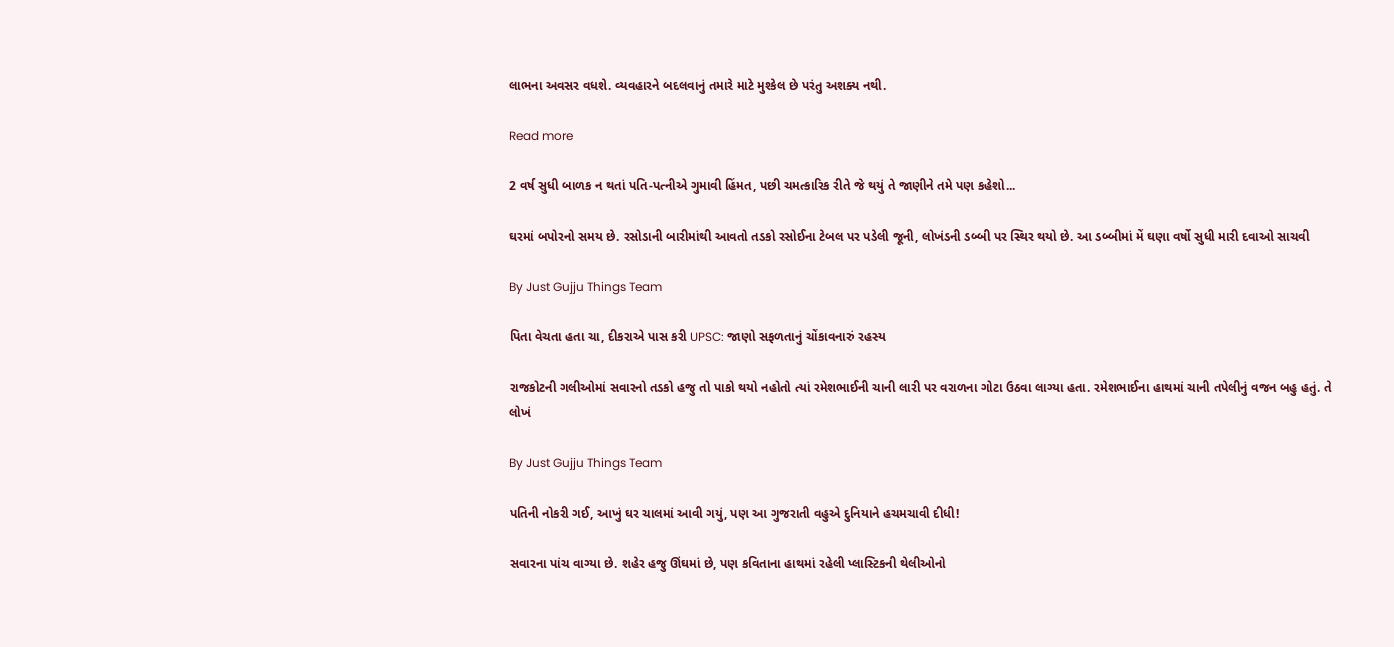લાભના અવસર વધશે. વ્યવહારને બદલવાનું તમારે માટે મુશ્કેલ છે પરંતુ અશક્ય નથી.

Read more

2 વર્ષ સુધી બાળક ન થતાં પતિ-પત્નીએ ગુમાવી હિંમત, પછી ચમત્કારિક રીતે જે થયું તે જાણીને તમે પણ કહેશો...

ઘરમાં બપોરનો સમય છે. રસોડાની બારીમાંથી આવતો તડકો રસોઈના ટેબલ પર પડેલી જૂની, લોખંડની ડબ્બી પર સ્થિર થયો છે. આ ડબ્બીમાં મેં ઘણા વર્ષો સુધી મારી દવાઓ સાચવી

By Just Gujju Things Team

પિતા વેચતા હતા ચા, દીકરાએ પાસ કરી UPSC: જાણો સફળતાનું ચોંકાવનારું રહસ્ય

રાજકોટની ગલીઓમાં સવારનો તડકો હજુ તો પાકો થયો નહોતો ત્યાં રમેશભાઈની ચાની લારી પર વરાળના ગોટા ઉઠવા લાગ્યા હતા. રમેશભાઈના હાથમાં ચાની તપેલીનું વજન બહુ હતું. તે લોખં

By Just Gujju Things Team

પતિની નોકરી ગઈ, આખું ઘર ચાલમાં આવી ગયું, પણ આ ગુજરાતી વહુએ દુનિયાને હચમચાવી દીધી!

સવારના પાંચ વાગ્યા છે. શહેર હજુ ઊંઘમાં છે, પણ કવિતાના હાથમાં રહેલી પ્લાસ્ટિકની થેલીઓનો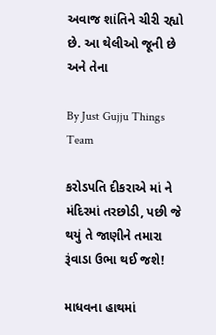અવાજ શાંતિને ચીરી રહ્યો છે. આ થેલીઓ જૂની છે અને તેના

By Just Gujju Things Team

કરોડપતિ દીકરાએ માં ને મંદિરમાં તરછોડી, પછી જે થયું તે જાણીને તમારા રૂંવાડા ઉભા થઈ જશે!

માધવના હાથમાં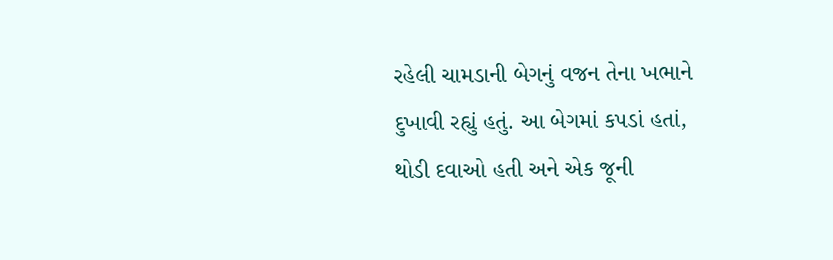રહેલી ચામડાની બેગનું વજન તેના ખભાને દુખાવી રહ્યું હતું. આ બેગમાં કપડાં હતાં, થોડી દવાઓ હતી અને એક જૂની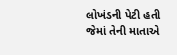લોખંડની પેટી હતી જેમાં તેની માતાએ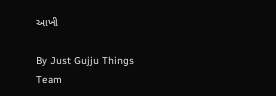આખી

By Just Gujju Things Team